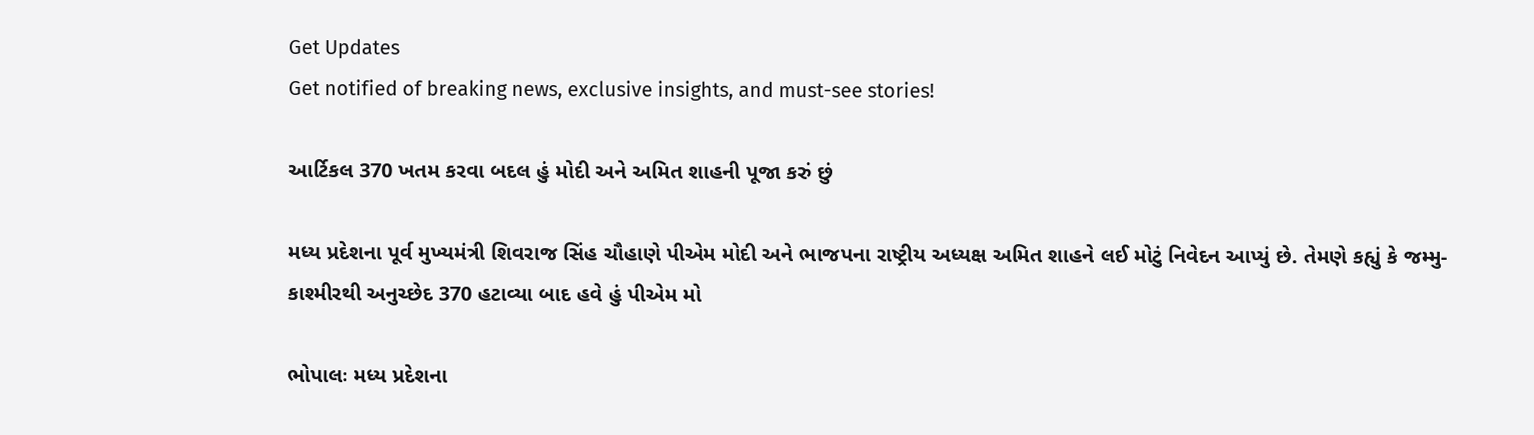Get Updates
Get notified of breaking news, exclusive insights, and must-see stories!

આર્ટિકલ 370 ખતમ કરવા બદલ હું મોદી અને અમિત શાહની પૂજા કરું છું

મધ્ય પ્રદેશના પૂર્વ મુખ્યમંત્રી શિવરાજ સિંહ ચૌહાણે પીએમ મોદી અને ભાજપના રાષ્ટ્રીય અધ્યક્ષ અમિત શાહને લઈ મોટું નિવેદન આપ્યું છે. તેમણે કહ્યું કે જમ્મુ-કાશ્મીરથી અનુચ્છેદ 370 હટાવ્યા બાદ હવે હું પીએમ મો

ભોપાલઃ મધ્ય પ્રદેશના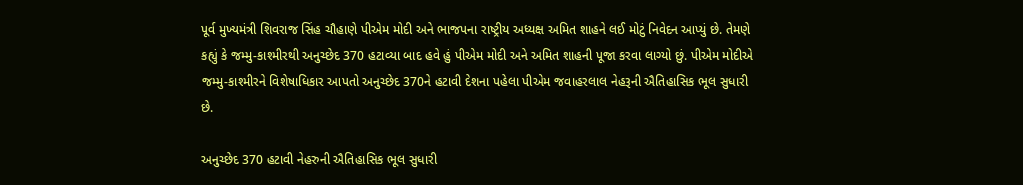પૂર્વ મુખ્યમંત્રી શિવરાજ સિંહ ચૌહાણે પીએમ મોદી અને ભાજપના રાષ્ટ્રીય અધ્યક્ષ અમિત શાહને લઈ મોટું નિવેદન આપ્યું છે. તેમણે કહ્યું કે જમ્મુ-કાશ્મીરથી અનુચ્છેદ 370 હટાવ્યા બાદ હવે હું પીએમ મોદી અને અમિત શાહની પૂજા કરવા લાગ્યો છું. પીએમ મોદીએ જમ્મુ-કાશ્મીરને વિશેષાધિકાર આપતો અનુચ્છેદ 370ને હટાવી દેશના પહેલા પીએમ જવાહરલાલ નેહરૂની ઐતિહાસિક ભૂલ સુધારી છે.

અનુચ્છેદ 370 હટાવી નેહરુની ઐતિહાસિક ભૂલ સુધારી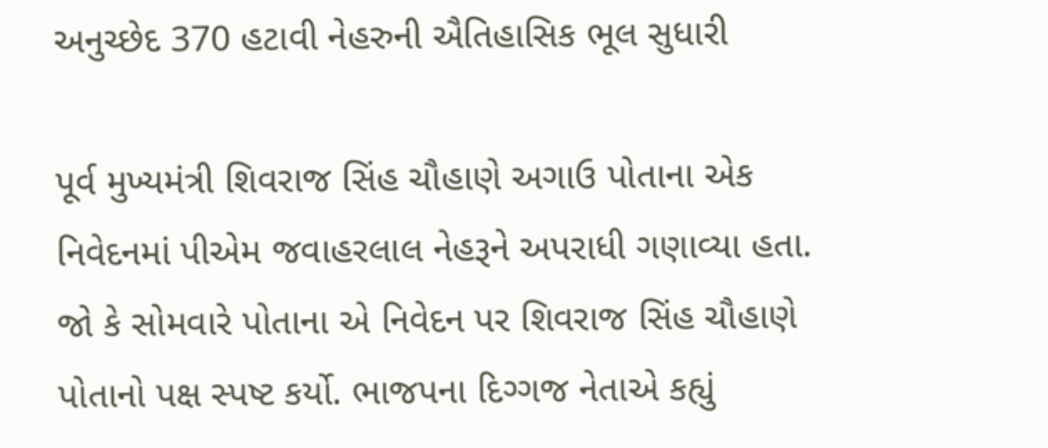અનુચ્છેદ 370 હટાવી નેહરુની ઐતિહાસિક ભૂલ સુધારી

પૂર્વ મુખ્યમંત્રી શિવરાજ સિંહ ચૌહાણે અગાઉ પોતાના એક નિવેદનમાં પીએમ જવાહરલાલ નેહરૂને અપરાધી ગણાવ્યા હતા. જો કે સોમવારે પોતાના એ નિવેદન પર શિવરાજ સિંહ ચૌહાણે પોતાનો પક્ષ સ્પષ્ટ કર્યો. ભાજપના દિગ્ગજ નેતાએ કહ્યું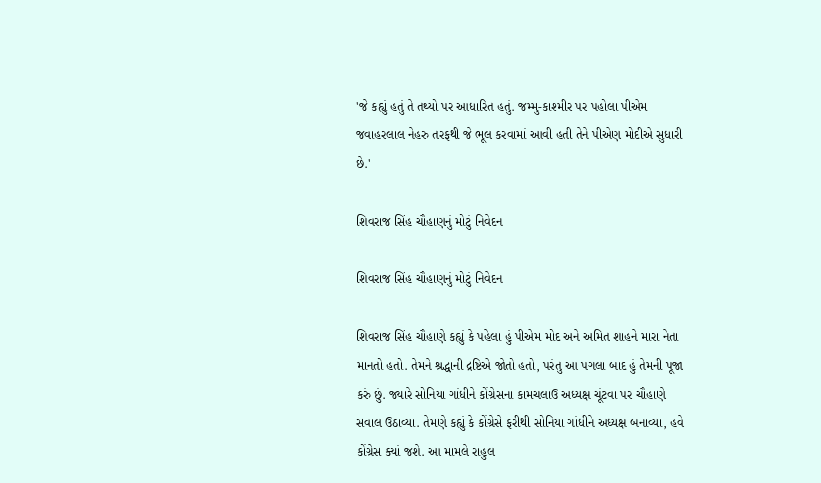'જે કહ્યું હતું તે તથ્યો પર આધારિત હતું. જમ્મુ-કાશ્મીર પર પહોલા પીએમ જવાહરલાલ નેહરુ તરફથી જે ભૂલ કરવામાં આવી હતી તેને પીએણ મોદીએ સુધારી છે.'

શિવરાજ સિંહ ચૌહાણનું મોટું નિવેદન

શિવરાજ સિંહ ચૌહાણનું મોટું નિવેદન

શિવરાજ સિંહ ચૌહાણે કહ્યું કે પહેલા હું પીએમ મોદ અને અમિત શાહને મારા નેતા માનતો હતો. તેમને શ્રદ્ધાની દ્રષ્ટિએ જોતો હતો, પરંતુ આ પગલા બાદ હું તેમની પૂજા કરું છું. જ્યારે સોનિયા ગાંધીને કોંગ્રેસના કામચલાઉ અધ્યક્ષ ચૂંટવા પર ચૌહાણે સવાલ ઉઠાવ્યા. તેમણે કહ્યું કે કોંગ્રેસે ફરીથી સોનિયા ગાંધીને અધ્યક્ષ બનાવ્યા, હવે કોંગ્રેસ ક્યાં જશે. આ મામલે રાહુલ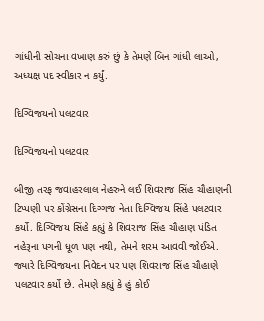ગાંધીની સોચના વખાણ કરું છું કે તેમણે બિન ગાંધી લાઓ, અધ્યક્ષ પદ સ્વીકાર ન કર્યું.

દિગ્વિજયનો પલટવાર

દિગ્વિજયનો પલટવાર

બીજી તરફ જવાહરલાલ નેહરુને લઈ શિવરાજ સિંહ ચૌહાણની ટિપ્પણી પર કોંગ્રેસના દિગ્ગજ નેતા દિગ્વિજય સિંહે પલટવાર કર્યો. દિગ્વિજય સિંહે કહ્યું કે શિવરાજ સિંહ ચૌહાણ પંડિત નહેરૂના પગની ધૂળ પણ નથી, તેમને શરમ આવવી જોઈએ. જ્યારે દિગ્વિજયના નિવેદન પર પણ શિવરાજ સિંહ ચૌહાણે પલટવાર કર્યો છે. તેમણે કહ્યું કે હું કોઈ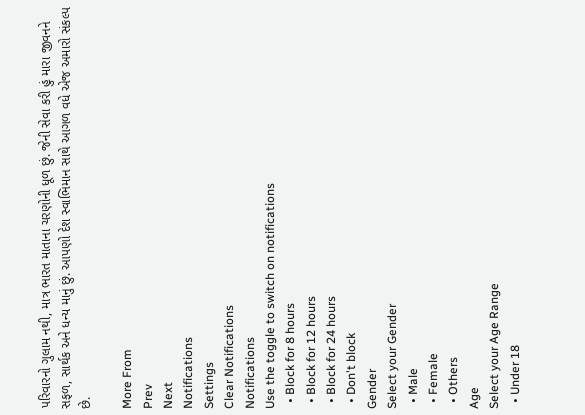પરિવારનો ગુલામ નથી, માત્ર ભારત માતાના ચરણોની ધૂળ છું. જેની સેવા કરી હું મારા જીવનને સફળ, સાર્થક અને ધન્ય માનું છું. આપણો દેશ સ્વાભિમાન સાથે આગળ વધે એજ અમારો સંકલ્પ છે.

More From
Prev
Next
Notifications
Settings
Clear Notifications
Notifications
Use the toggle to switch on notifications
  • Block for 8 hours
  • Block for 12 hours
  • Block for 24 hours
  • Don't block
Gender
Select your Gender
  • Male
  • Female
  • Others
Age
Select your Age Range
  • Under 18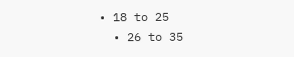• 18 to 25
  • 26 to 35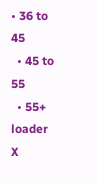• 36 to 45
  • 45 to 55
  • 55+
loader
X